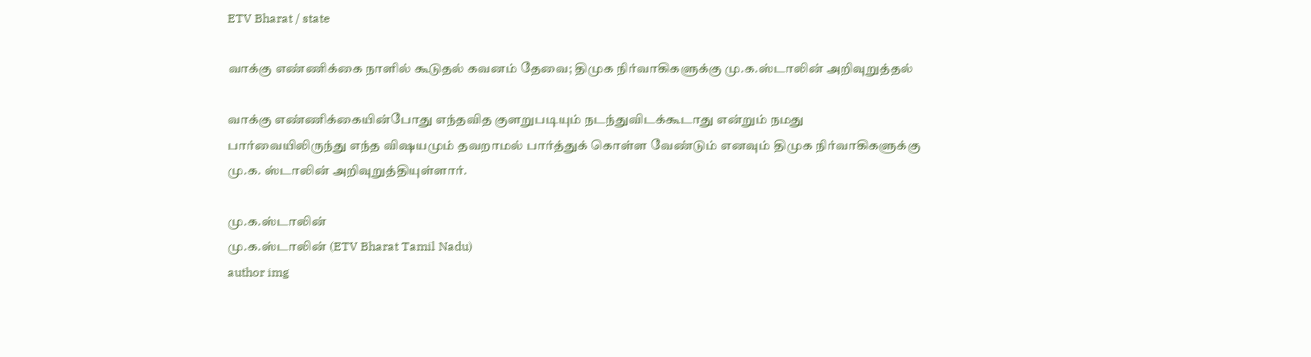ETV Bharat / state

வாக்கு எண்ணிக்கை நாளில் கூடுதல் கவனம் தேவை; திமுக நிர்வாகிகளுக்கு மு.க.ஸ்டாலின் அறிவுறுத்தல்

வாக்கு எண்ணிக்கையின்போது எந்தவித குளறுபடியும் நடந்துவிடக்கூடாது என்றும் நமது பார்வையிலிருந்து எந்த விஷயமும் தவறாமல் பார்த்துக் கொள்ள வேண்டும் எனவும் திமுக நிர்வாகிகளுக்கு மு.க. ஸ்டாலின் அறிவுறுத்தியுள்ளார்.

மு.க.ஸ்டாலின்
மு.க.ஸ்டாலின் (ETV Bharat Tamil Nadu)
author img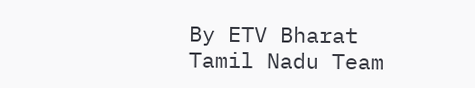By ETV Bharat Tamil Nadu Team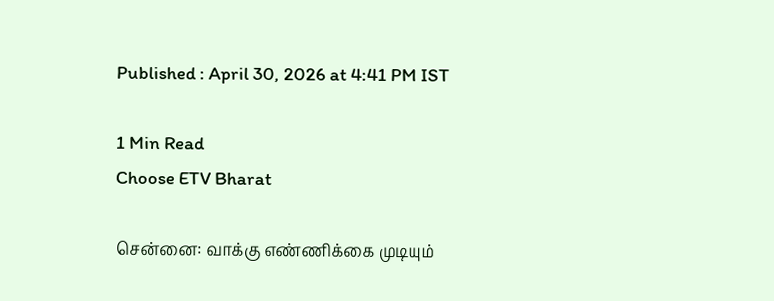Published : April 30, 2026 at 4:41 PM IST

1 Min Read
Choose ETV Bharat

சென்னை: வாக்கு எண்ணிக்கை முடியும்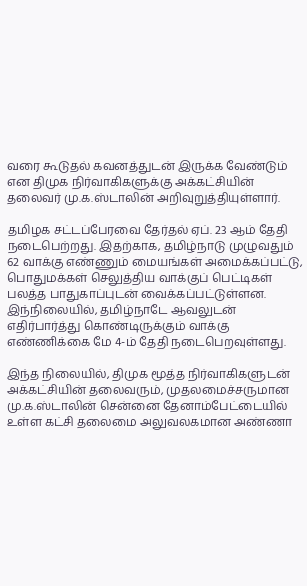வரை கூடுதல் கவனத்துடன் இருக்க வேண்டும் என திமுக நிர்வாகிகளுக்கு அக்கட்சியின் தலைவர் மு.க.ஸ்டாலின் அறிவுறுத்தியுள்ளார்.

தமிழக சட்டப்பேரவை தேர்தல் ஏப். 23 ஆம் தேதி நடைபெற்றது. இதற்காக, தமிழ்நாடு முழுவதும் 62 வாக்கு எண்ணும் மையங்கள் அமைக்கப்பட்டு, பொதுமக்கள் செலுத்திய வாக்குப் பெட்டிகள் பலத்த பாதுகாப்புடன் வைக்கப்பட்டுள்ளன. இந்நிலையில், தமிழ்நாடே ஆவலுடன் எதிர்பார்த்து கொண்டிருக்கும் வாக்கு எண்ணிக்கை மே 4-ம் தேதி நடைபெறவுள்ளது.

இந்த நிலையில், திமுக மூத்த நிர்வாகிகளுடன் அக்கட்சியின் தலைவரும், முதலமைச்சருமான மு.க.ஸ்டாலின் சென்னை தேனாம்பேட்டையில் உள்ள கட்சி தலைமை அலுவலகமான அண்ணா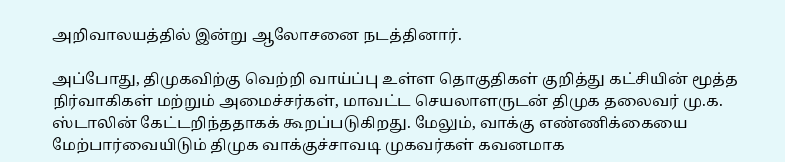அறிவாலயத்தில் இன்று ஆலோசனை நடத்தினார்.

அப்போது, திமுகவிற்கு வெற்றி வாய்ப்பு உள்ள தொகுதிகள் குறித்து கட்சியின் மூத்த நிர்வாகிகள் மற்றும் அமைச்சர்கள், மாவட்ட செயலாளருடன் திமுக தலைவர் மு.க. ஸ்டாலின் கேட்டறிந்ததாகக் கூறப்படுகிறது. மேலும், வாக்கு எண்ணிக்கையை மேற்பார்வையிடும் திமுக வாக்குச்சாவடி முகவர்கள் கவனமாக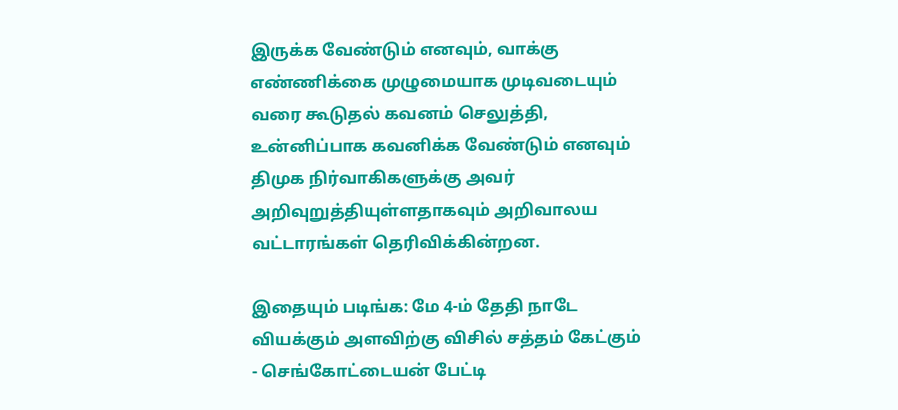இருக்க வேண்டும் எனவும், வாக்கு எண்ணிக்கை முழுமையாக முடிவடையும் வரை கூடுதல் கவனம் செலுத்தி, உன்னிப்பாக கவனிக்க வேண்டும் எனவும் திமுக நிர்வாகிகளுக்கு அவர் அறிவுறுத்தியுள்ளதாகவும் அறிவாலய வட்டாரங்கள் தெரிவிக்கின்றன.

இதையும் படிங்க: மே 4-ம் தேதி நாடே வியக்கும் அளவிற்கு விசில் சத்தம் கேட்கும் - செங்கோட்டையன் பேட்டி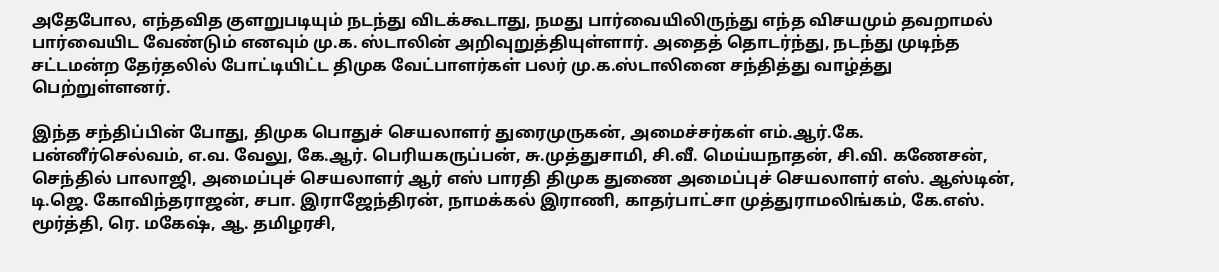அதேபோல, எந்தவித குளறுபடியும் நடந்து விடக்கூடாது, நமது பார்வையிலிருந்து எந்த விசயமும் தவறாமல் பார்வையிட வேண்டும் எனவும் மு.க. ஸ்டாலின் அறிவுறுத்தியுள்ளார். அதைத் தொடர்ந்து, நடந்து முடிந்த சட்டமன்ற தேர்தலில் போட்டியிட்ட திமுக வேட்பாளர்கள் பலர் மு.க.ஸ்டாலினை சந்தித்து வாழ்த்து பெற்றுள்ளனர்.

இந்த சந்திப்பின் போது, திமுக பொதுச் செயலாளர் துரைமுருகன், அமைச்சர்கள் எம்.ஆர்.கே. பன்னீர்செல்வம், எ.வ. வேலு, கே.ஆர். பெரியகருப்பன், சு.முத்துசாமி, சி.வீ. மெய்யநாதன், சி.வி. கணேசன், செந்தில் பாலாஜி, அமைப்புச் செயலாளர் ஆர் எஸ் பாரதி திமுக துணை அமைப்புச் செயலாளர் எஸ். ஆஸ்டின், டி.ஜெ. கோவிந்தராஜன், சபா. இராஜேந்திரன், நாமக்கல் இராணி, காதர்பாட்சா முத்துராமலிங்கம், கே.எஸ். மூர்த்தி, ரெ. மகேஷ், ஆ. தமிழரசி,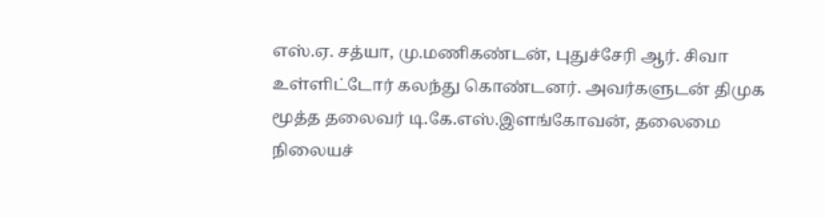எஸ்.ஏ. சத்யா, மு.மணிகண்டன், புதுச்சேரி ஆர். சிவா உள்ளிட்டோர் கலந்து கொண்டனர். அவர்களுடன் திமுக மூத்த தலைவர் டி.கே.எஸ்.இளங்கோவன், தலைமை நிலையச்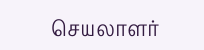செயலாளர்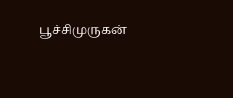பூச்சிமுருகன்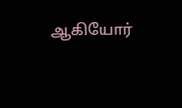ஆகியோர்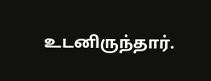உடனிருந்தார்.